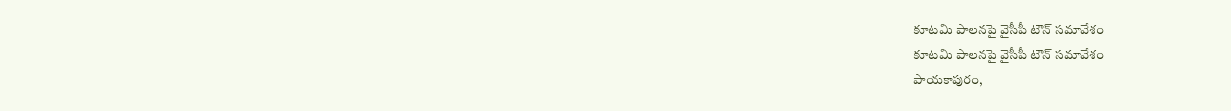కూటమి పాలనపై వైసీపీ టౌన్ సమావేశం
కూటమి పాలనపై వైసీపీ టౌన్ సమావేశం
పాయకాపురం,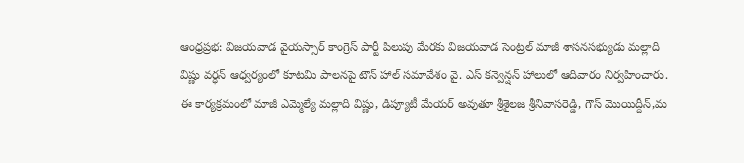ఆంధ్రప్రభ: విజయవాడ వైయస్సార్ కాంగ్రెస్ పార్టీ పిలుపు మేరకు విజయవాడ సెంట్రల్ మాజీ శాసనసభ్యుడు మల్లాది విష్ణు వర్ధన్ ఆధ్వర్యంలో కూటమి పాలనపై టౌన్ హాల్ సమావేశం వై. ఎస్ కన్వెన్షన్ హాలులో ఆదివారం నిర్వహించారు. ఈ కార్యక్రమంలో మాజీ ఎమ్మెల్యే మల్లాది విష్ణు, డిప్యూటీ మేయర్ అవుతూ శ్రీశైలజ శ్రీనివాసరెడ్డి, గౌస్ మొయిద్దీన్,మ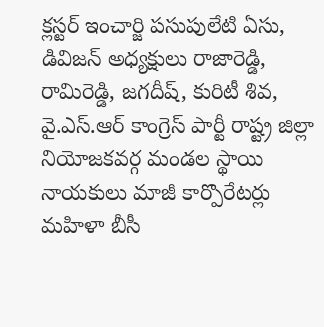క్లస్టర్ ఇంచార్జి పసుపులేటి ఏసు, డివిజన్ అధ్యక్షులు రాజారెడ్డి, రామిరెడ్డి, జగదీష్, కురిటీ శివ, వై.ఎస్.ఆర్ కాంగ్రెస్ పార్టీ రాష్ట్ర జిల్లా నియోజకవర్గ మండల స్థాయి నాయకులు మాజీ కార్పొరేటర్లు మహిళా బీసీ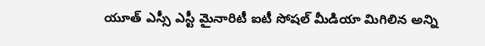యూత్ ఎస్సీ ఎస్టీ మైనారిటీ ఐటీ సోషల్ మీడియా మిగిలిన అన్ని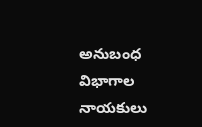అనుబంధ విభాగాల నాయకులు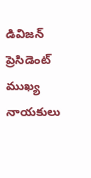డివిజన్ ప్రెసిడెంట్ ముఖ్య నాయకులు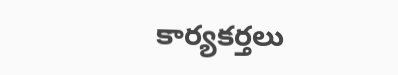కార్యకర్తలు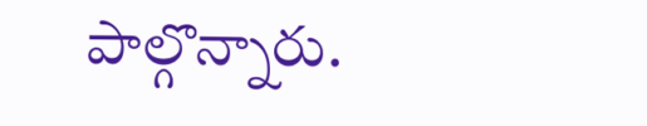పాల్గొన్నారు.